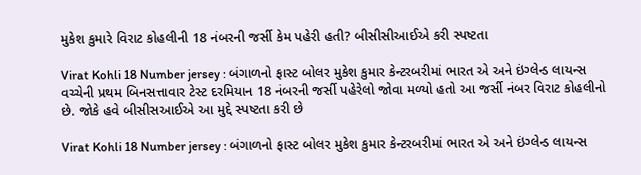મુકેશ કુમારે વિરાટ કોહલીની 18 નંબરની જર્સી કેમ પહેરી હતી? બીસીસીઆઈએ કરી સ્પષ્ટતા

Virat Kohli 18 Number jersey : બંગાળનો ફાસ્ટ બોલર મુકેશ કુમાર કેન્ટરબરીમાં ભારત એ અને ઇંગ્લેન્ડ લાયન્સ વચ્ચેની પ્રથમ બિનસત્તાવાર ટેસ્ટ દરમિયાન 18 નંબરની જર્સી પહેરેલો જોવા મળ્યો હતો આ જર્સી નંબર વિરાટ કોહલીનો છે. જોકે હવે બીસીસઆઈએ આ મુદ્દે સ્પષ્ટતા કરી છે

Virat Kohli 18 Number jersey : બંગાળનો ફાસ્ટ બોલર મુકેશ કુમાર કેન્ટરબરીમાં ભારત એ અને ઇંગ્લેન્ડ લાયન્સ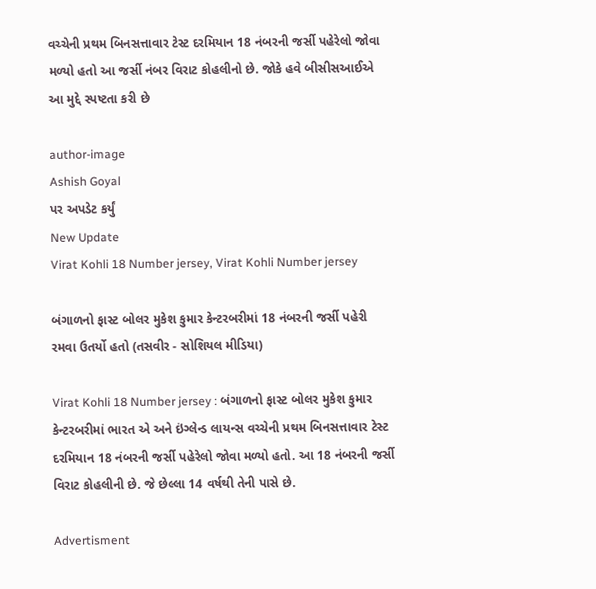વચ્ચેની પ્રથમ બિનસત્તાવાર ટેસ્ટ દરમિયાન 18 નંબરની જર્સી પહેરેલો જોવા મળ્યો હતો આ જર્સી નંબર વિરાટ કોહલીનો છે. જોકે હવે બીસીસઆઈએ આ મુદ્દે સ્પષ્ટતા કરી છે

author-image
Ashish Goyal
પર અપડેટ કર્યું
New Update
Virat Kohli 18 Number jersey, Virat Kohli Number jersey

બંગાળનો ફાસ્ટ બોલર મુકેશ કુમાર કેન્ટરબરીમાં 18 નંબરની જર્સી પહેરી રમવા ઉતર્યો હતો (તસવીર - સોશિયલ મીડિયા)

Virat Kohli 18 Number jersey : બંગાળનો ફાસ્ટ બોલર મુકેશ કુમાર કેન્ટરબરીમાં ભારત એ અને ઇંગ્લેન્ડ લાયન્સ વચ્ચેની પ્રથમ બિનસત્તાવાર ટેસ્ટ દરમિયાન 18 નંબરની જર્સી પહેરેલો જોવા મળ્યો હતો. આ 18 નંબરની જર્સી વિરાટ કોહલીની છે. જે છેલ્લા 14 વર્ષથી તેની પાસે છે.

Advertisment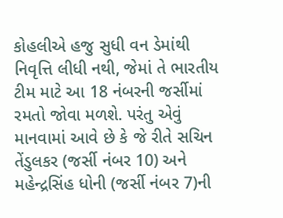કોહલીએ હજુ સુધી વન ડેમાંથી નિવૃત્તિ લીધી નથી, જેમાં તે ભારતીય ટીમ માટે આ 18 નંબરની જર્સીમાં રમતો જોવા મળશે. પરંતુ એવું માનવામાં આવે છે કે જે રીતે સચિન તેંડુલકર (જર્સી નંબર 10) અને મહેન્દ્રસિંહ ધોની (જર્સી નંબર 7)ની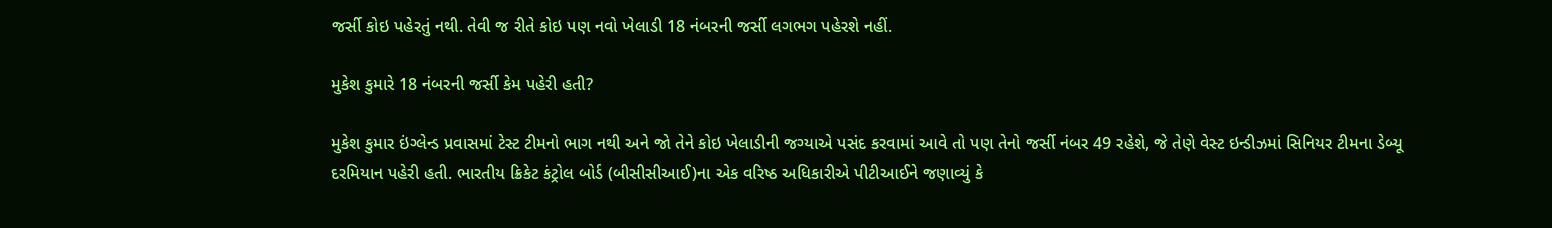જર્સી કોઇ પહેરતું નથી. તેવી જ રીતે કોઇ પણ નવો ખેલાડી 18 નંબરની જર્સી લગભગ પહેરશે નહીં.

મુકેશ કુમારે 18 નંબરની જર્સી કેમ પહેરી હતી?

મુકેશ કુમાર ઇંગ્લેન્ડ પ્રવાસમાં ટેસ્ટ ટીમનો ભાગ નથી અને જો તેને કોઇ ખેલાડીની જગ્યાએ પસંદ કરવામાં આવે તો પણ તેનો જર્સી નંબર 49 રહેશે, જે તેણે વેસ્ટ ઇન્ડીઝમાં સિનિયર ટીમના ડેબ્યૂ દરમિયાન પહેરી હતી. ભારતીય ક્રિકેટ કંટ્રોલ બોર્ડ (બીસીસીઆઈ)ના એક વરિષ્ઠ અધિકારીએ પીટીઆઈને જણાવ્યું કે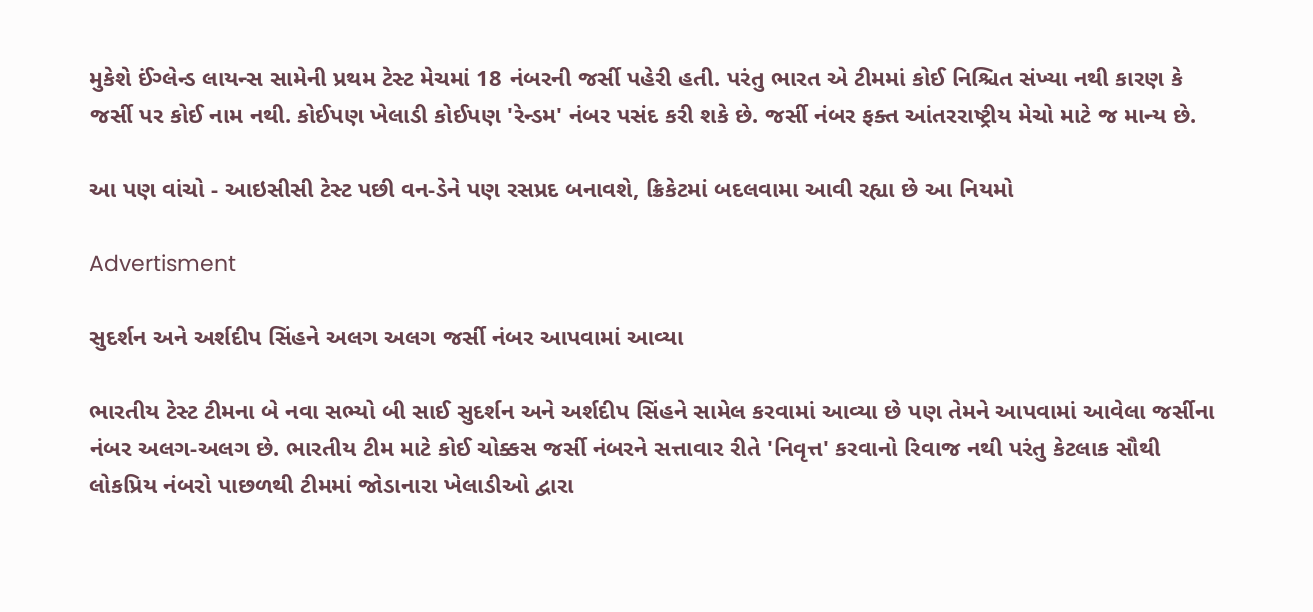મુકેશે ઈંગ્લેન્ડ લાયન્સ સામેની પ્રથમ ટેસ્ટ મેચમાં 18 નંબરની જર્સી પહેરી હતી. પરંતુ ભારત એ ટીમમાં કોઈ નિશ્ચિત સંખ્યા નથી કારણ કે જર્સી પર કોઈ નામ નથી. કોઈપણ ખેલાડી કોઈપણ 'રેન્ડમ' નંબર પસંદ કરી શકે છે. જર્સી નંબર ફક્ત આંતરરાષ્ટ્રીય મેચો માટે જ માન્ય છે.

આ પણ વાંચો - આઇસીસી ટેસ્ટ પછી વન-ડેને પણ રસપ્રદ બનાવશે, ક્રિકેટમાં બદલવામા આવી રહ્યા છે આ નિયમો

Advertisment

સુદર્શન અને અર્શદીપ સિંહને અલગ અલગ જર્સી નંબર આપવામાં આવ્યા

ભારતીય ટેસ્ટ ટીમના બે નવા સભ્યો બી સાઈ સુદર્શન અને અર્શદીપ સિંહને સામેલ કરવામાં આવ્યા છે પણ તેમને આપવામાં આવેલા જર્સીના નંબર અલગ-અલગ છે. ભારતીય ટીમ માટે કોઈ ચોક્કસ જર્સી નંબરને સત્તાવાર રીતે 'નિવૃત્ત' કરવાનો રિવાજ નથી પરંતુ કેટલાક સૌથી લોકપ્રિય નંબરો પાછળથી ટીમમાં જોડાનારા ખેલાડીઓ દ્વારા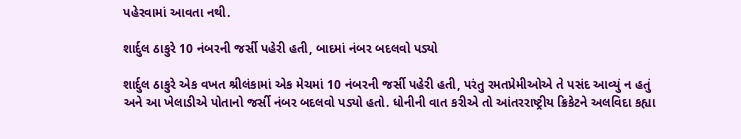પહેરવામાં આવતા નથી.

શાર્દુલ ઠાકુરે 10 નંબરની જર્સી પહેરી હતી, બાદમાં નંબર બદલવો પડ્યો

શાર્દુલ ઠાકુરે એક વખત શ્રીલંકામાં એક મેચમાં 10 નંબરની જર્સી પહેરી હતી, પરંતુ રમતપ્રેમીઓએ તે પસંદ આવ્યું ન હતું અને આ ખેલાડીએ પોતાનો જર્સી નંબર બદલવો પડ્યો હતો. ધોનીની વાત કરીએ તો આંતરરાષ્ટ્રીય ક્રિકેટને અલવિદા કહ્યા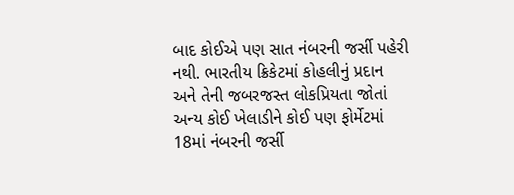બાદ કોઈએ પણ સાત નંબરની જર્સી પહેરી નથી. ભારતીય ક્રિકેટમાં કોહલીનું પ્રદાન અને તેની જબરજસ્ત લોકપ્રિયતા જોતાં અન્ય કોઈ ખેલાડીને કોઈ પણ ફોર્મેટમાં 18માં નંબરની જર્સી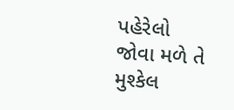પહેરેલો જોવા મળે તે મુશ્કેલ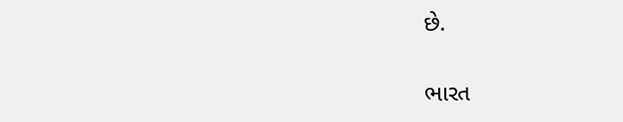છે.

ભારત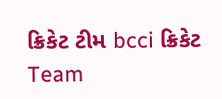ક્રિકેટ ટીમ bcci ક્રિકેટ Team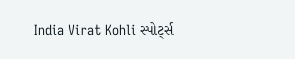India Virat Kohli સ્પોર્ટ્સ